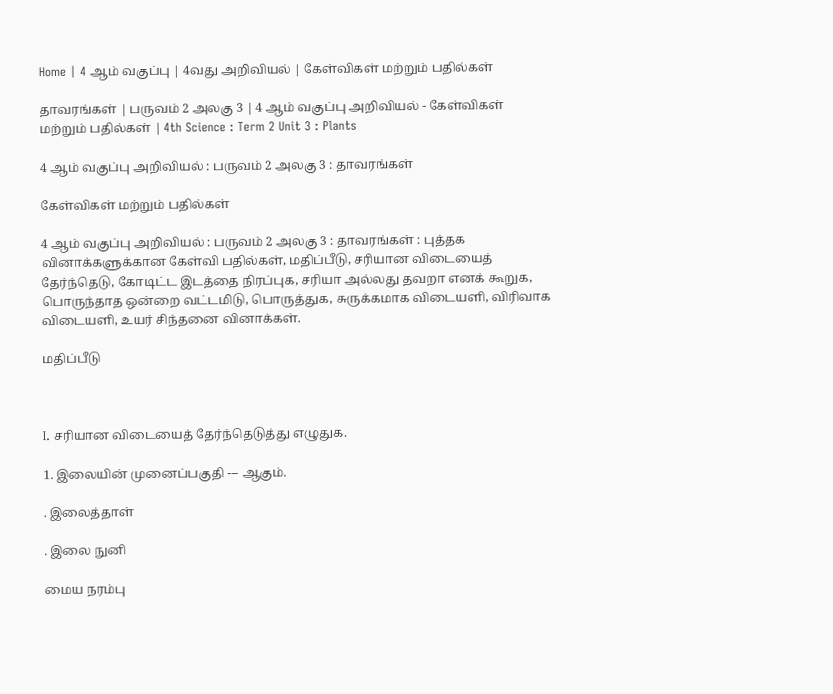Home | 4 ஆம் வகுப்பு | 4வது அறிவியல் | கேள்விகள் மற்றும் பதில்கள்

தாவரங்கள் | பருவம் 2 அலகு 3 | 4 ஆம் வகுப்பு அறிவியல் - கேள்விகள் மற்றும் பதில்கள் | 4th Science : Term 2 Unit 3 : Plants

4 ஆம் வகுப்பு அறிவியல் : பருவம் 2 அலகு 3 : தாவரங்கள்

கேள்விகள் மற்றும் பதில்கள்

4 ஆம் வகுப்பு அறிவியல் : பருவம் 2 அலகு 3 : தாவரங்கள் : புத்தக வினாக்களுக்கான கேள்வி பதில்கள், மதிப்பீடு, சரியான விடையைத் தேர்ந்தெடு, கோடிட்ட இடத்தை நிரப்புக, சரியா அல்லது தவறா எனக் கூறுக, பொருந்தாத ஒன்றை வட்டமிடு, பொருத்துக, சுருக்கமாக விடையளி, விரிவாக விடையளி, உயர் சிந்தனை வினாக்கள்.

மதிப்பீடு



I. சரியான விடையைத் தேர்ந்தெடுத்து எழுதுக.

1. இலையின் முனைப்பகுதி --- ஆகும்.

. இலைத்தாள்

. இலை நுனி

மைய நரம்பு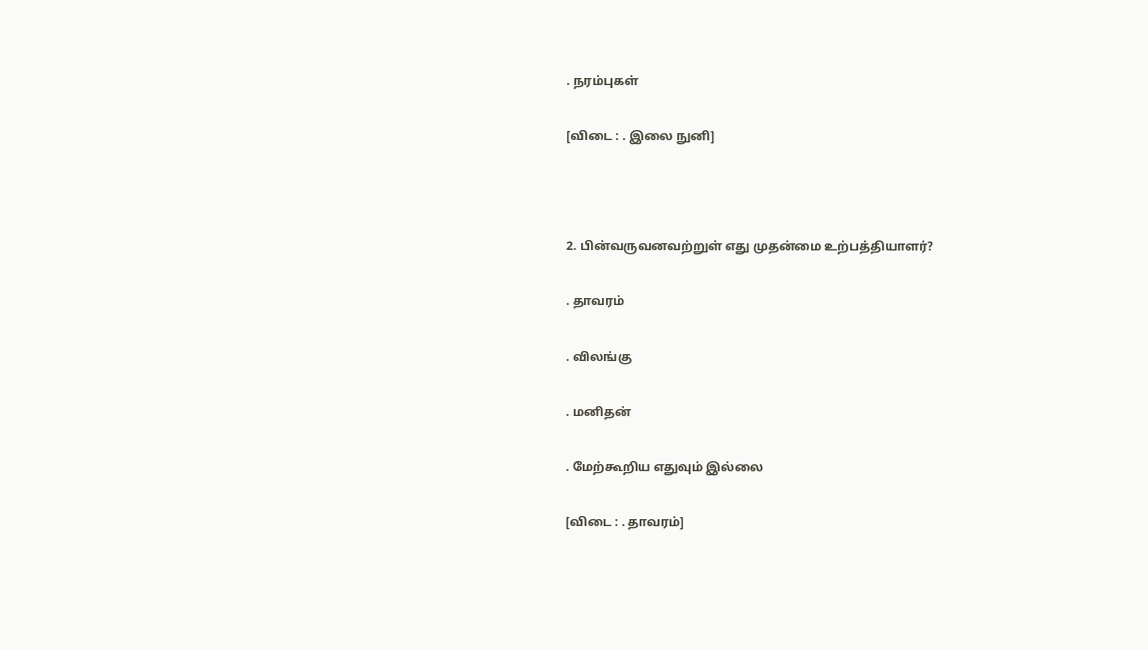. நரம்புகள்

[விடை : . இலை நுனி]



2. பின்வருவனவற்றுள் எது முதன்மை உற்பத்தியாளர்?

. தாவரம்

. விலங்கு

. மனிதன்

. மேற்கூறிய எதுவும் இல்லை

[விடை : . தாவரம்]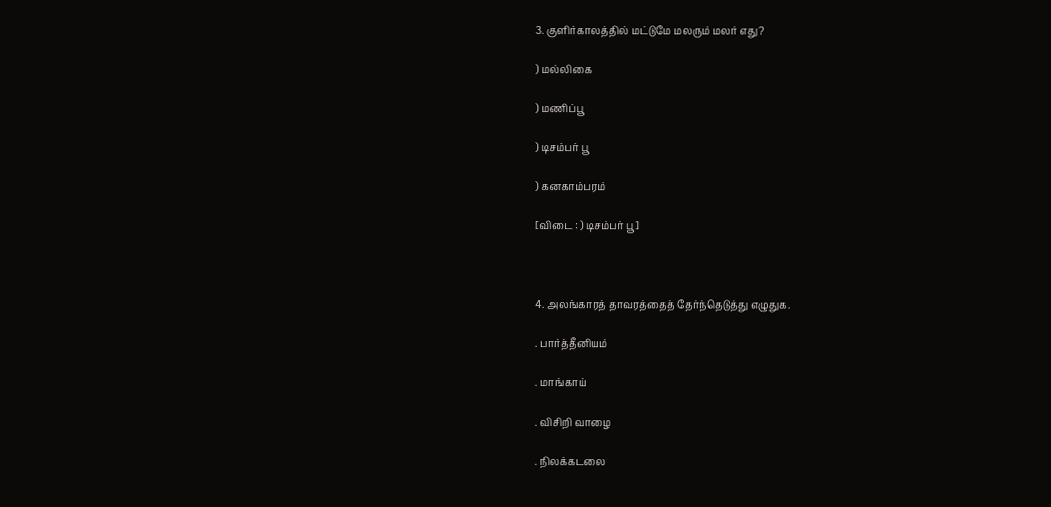3. குளிர்காலத்தில் மட்டுமே மலரும் மலர் எது?

) மல்லிகை

) மணிப்பூ

) டிசம்பர் பூ

) கனகாம்பரம்

[விடை : ) டிசம்பர் பூ]



4. அலங்காரத் தாவரத்தைத் தேர்ந்தெடுத்து எழுதுக.

. பார்த்தீனியம்

. மாங்காய்

. விசிறி வாழை

. நிலக்கடலை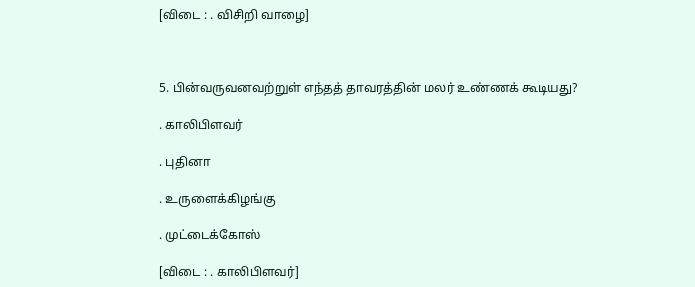[விடை : . விசிறி வாழை]



5. பின்வருவனவற்றுள் எந்தத் தாவரத்தின் மலர் உண்ணக் கூடியது?

. காலிபிளவர்

. புதினா

. உருளைக்கிழங்கு

. முட்டைக்கோஸ்

[விடை : . காலிபிளவர்]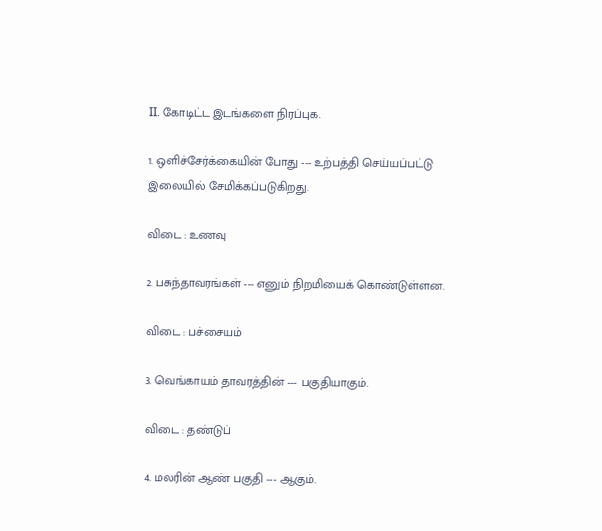II. கோடிட்ட இடங்களை நிரப்புக.

1. ஒளிச்சேர்க்கையின் போது --- உற்பத்தி செய்யப்பட்டு இலையில் சேமிக்கப்படுகிறது.

விடை : உணவு

2. பசுந்தாவரங்கள் --- எனும் நிறமியைக் கொண்டுள்ளன.

விடை : பச்சையம்

3. வெங்காயம் தாவரத்தின் --- பகுதியாகும்.

விடை : தண்டுப்

4. மலரின் ஆண் பகுதி --- ஆகும்.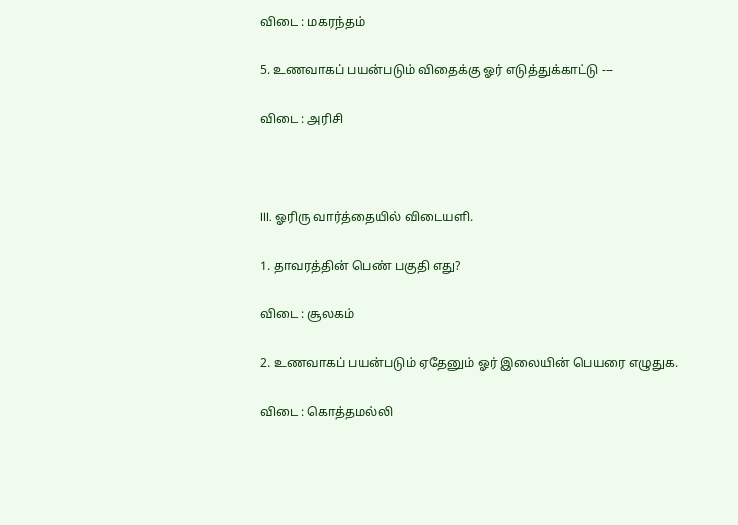விடை : மகரந்தம்

5. உணவாகப் பயன்படும் விதைக்கு ஓர் எடுத்துக்காட்டு ---

விடை : அரிசி



III. ஓரிரு வார்த்தையில் விடையளி.

1. தாவரத்தின் பெண் பகுதி எது?

விடை : சூலகம்

2. உணவாகப் பயன்படும் ஏதேனும் ஓர் இலையின் பெயரை எழுதுக.

விடை : கொத்தமல்லி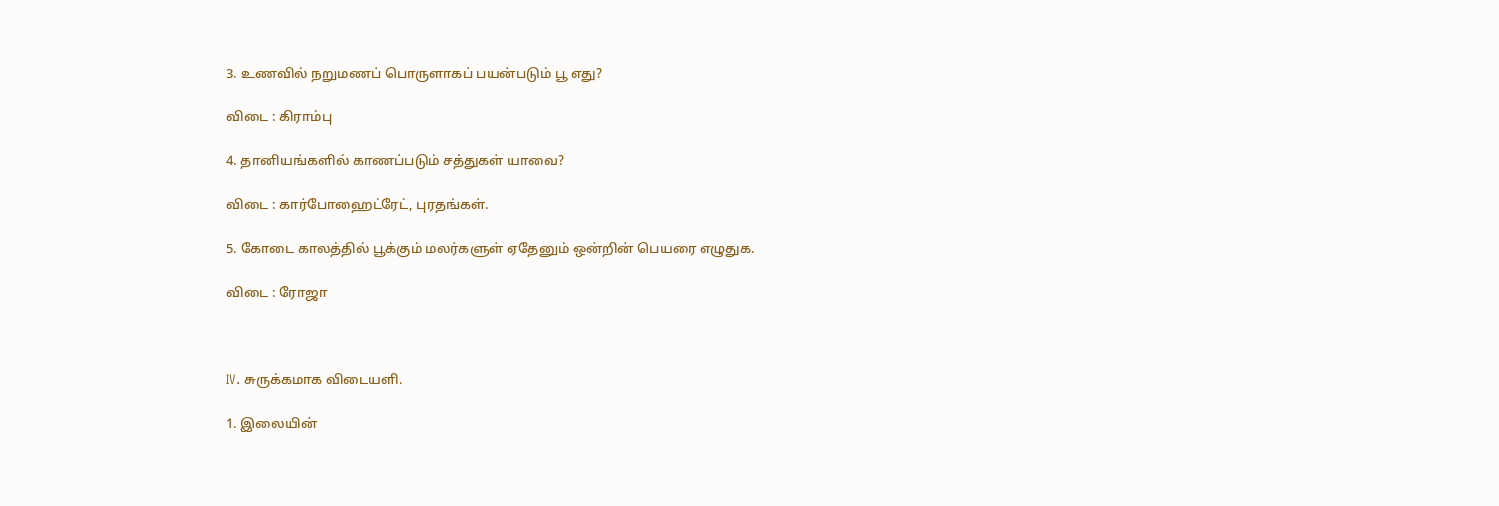3. உணவில் நறுமணப் பொருளாகப் பயன்படும் பூ எது?

விடை : கிராம்பு

4. தானியங்களில் காணப்படும் சத்துகள் யாவை?

விடை : கார்போஹைட்ரேட், புரதங்கள்.

5. கோடை காலத்தில் பூக்கும் மலர்களுள் ஏதேனும் ஒன்றின் பெயரை எழுதுக.

விடை : ரோஜா



IV. சுருக்கமாக விடையளி.

1. இலையின்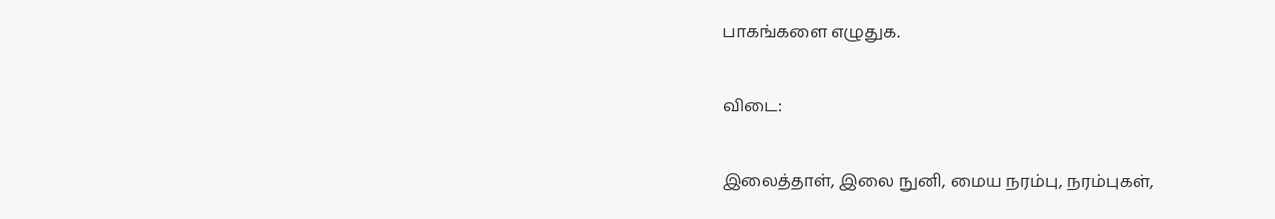பாகங்களை எழுதுக.

விடை:

இலைத்தாள், இலை நுனி, மைய நரம்பு, நரம்புகள்,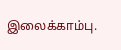இலைக்காம்பு.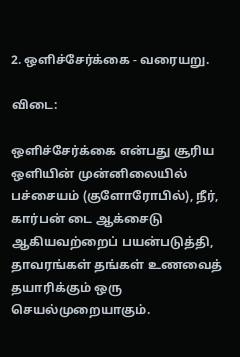2. ஒளிச்சேர்க்கை - வரையறு.

விடை:

ஒளிச்சேர்க்கை என்பது சூரிய ஒளியின் முன்னிலையில் பச்சையம் (குளோரோபில்), நீர், கார்பன் டை ஆக்சைடு ஆகியவற்றைப் பயன்படுத்தி, தாவரங்கள் தங்கள் உணவைத் தயாரிக்கும் ஒரு செயல்முறையாகும்.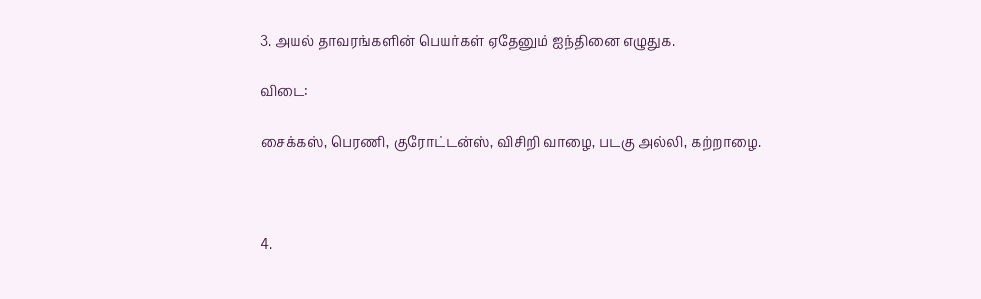3. அயல் தாவரங்களின் பெயர்கள் ஏதேனும் ஐந்தினை எழுதுக.

விடை:

சைக்கஸ், பெரணி, குரோட்டன்ஸ், விசிறி வாழை, படகு அல்லி, கற்றாழை.



4.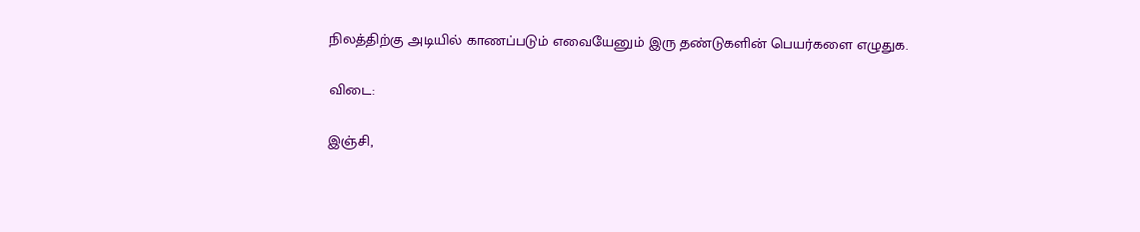நிலத்திற்கு அடியில் காணப்படும் எவையேனும் இரு தண்டுகளின் பெயர்களை எழுதுக.

விடை:

இஞ்சி,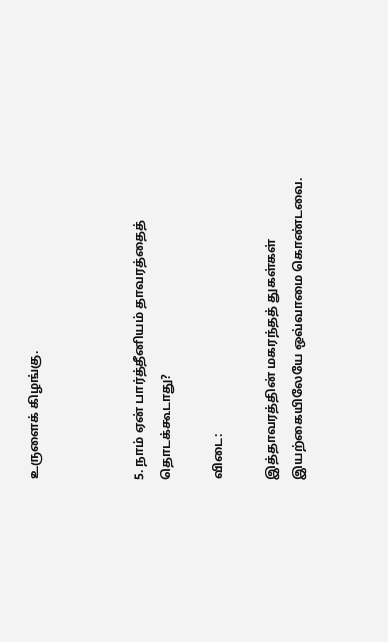உருளைக் கிழங்கு.



5. நாம் ஏன் பார்த்தீனியம் தாவரத்தைத் தொடக்கூடாது?

விடை:

இத்தாவரத்தின் மகரந்தத் துகள்கள் இயற்கையிலேயே ஒவ்வாமை கொண்டவை.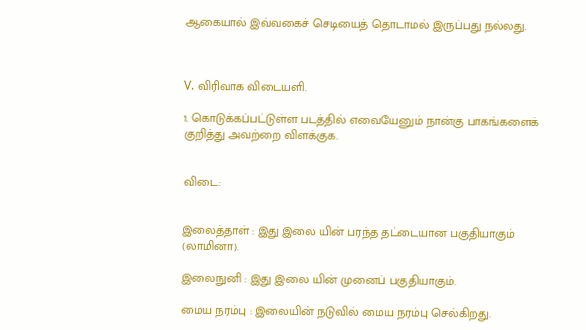ஆகையால் இவ்வகைச் செடியைத் தொடாமல் இருப்பது நல்லது.



V. விரிவாக விடையளி.

1. கொடுக்கப்பட்டுள்ள படத்தில் எவையேனும் நான்கு பாகங்களைக் குறித்து அவற்றை விளக்குக.


விடை:


இலைத்தாள் : இது இலை யின் பரந்த தட்டையான பகுதியாகும் (லாமினா).

இலைநுனி : இது இலை யின் முனைப் பகுதியாகும்.

மைய நரம்பு : இலையின் நடுவில் மைய நரம்பு செல்கிறது.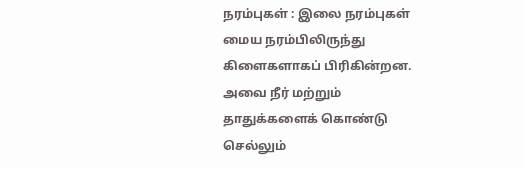நரம்புகள் : இலை நரம்புகள் மைய நரம்பிலிருந்து கிளைகளாகப் பிரிகின்றன. அவை நீர் மற்றும் தாதுக்களைக் கொண்டு செல்லும்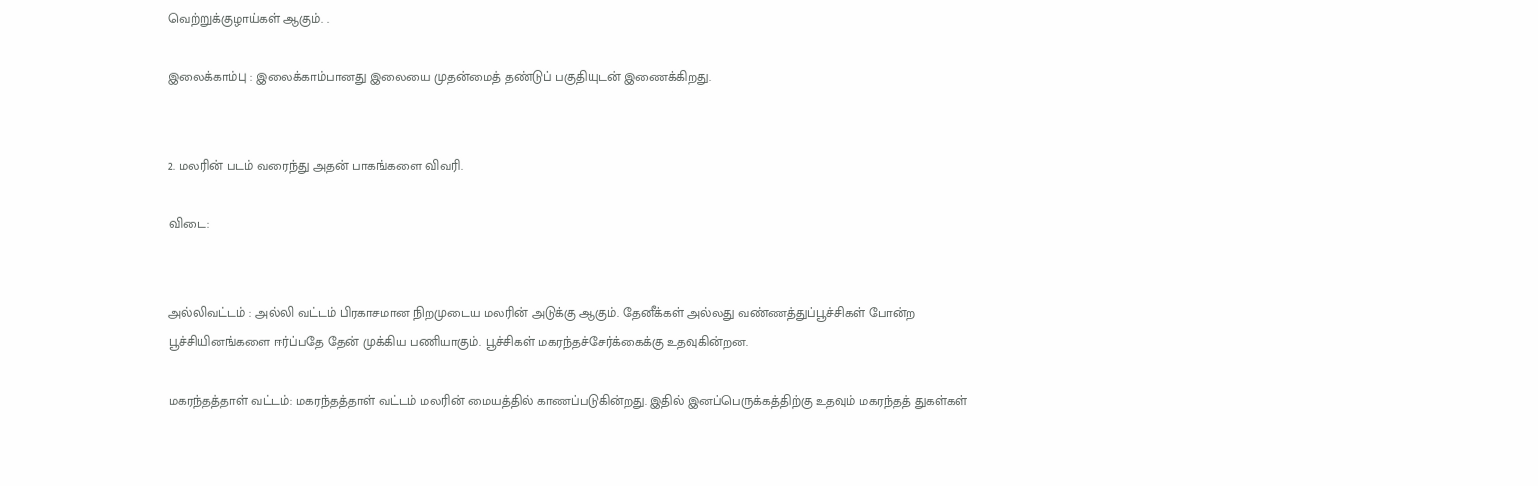வெற்றுக்குழாய்கள் ஆகும். .

இலைக்காம்பு : இலைக்காம்பானது இலையை முதன்மைத் தண்டுப் பகுதியுடன் இணைக்கிறது.


2. மலரின் படம் வரைந்து அதன் பாகங்களை விவரி.

விடை:


அல்லிவட்டம் : அல்லி வட்டம் பிரகாசமான நிறமுடைய மலரின் அடுக்கு ஆகும். தேனீக்கள் அல்லது வண்ணத்துப்பூச்சிகள் போன்ற பூச்சியினங்களை ஈர்ப்பதே தேன் முக்கிய பணியாகும். பூச்சிகள் மகரந்தச்சேர்க்கைக்கு உதவுகின்றன.

மகரந்தத்தாள் வட்டம்: மகரந்தத்தாள் வட்டம் மலரின் மையத்தில் காணப்படுகின்றது. இதில் இனப்பெருக்கத்திற்கு உதவும் மகரந்தத் துகள்கள்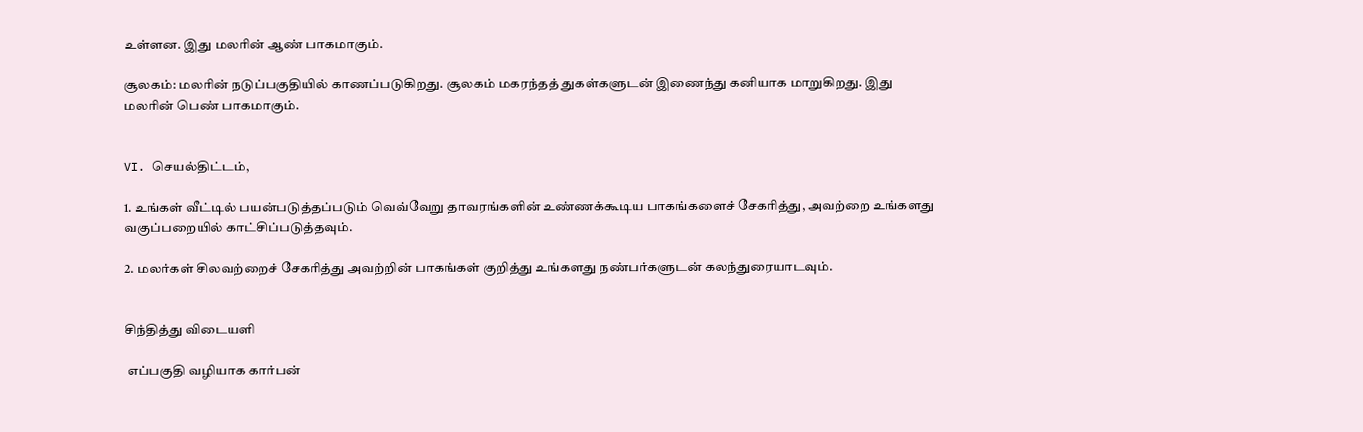உள்ளன. இது மலரின் ஆண் பாகமாகும்.

சூலகம்: மலரின் நடுப்பகுதியில் காணப்படுகிறது. சூலகம் மகரந்தத் துகள்களுடன் இணைந்து கனியாக மாறுகிறது. இது மலரின் பெண் பாகமாகும்.


VI. செயல்திட்டம்,

1. உங்கள் வீட்டில் பயன்படுத்தப்படும் வெவ்வேறு தாவரங்களின் உண்ணக்கூடிய பாகங்களைச் சேகரித்து, அவற்றை உங்களது வகுப்பறையில் காட்சிப்படுத்தவும்.

2. மலர்கள் சிலவற்றைச் சேகரித்து அவற்றின் பாகங்கள் குறித்து உங்களது நண்பர்களுடன் கலந்துரையாடவும்.


சிந்தித்து விடையளி

 எப்பகுதி வழியாக கார்பன்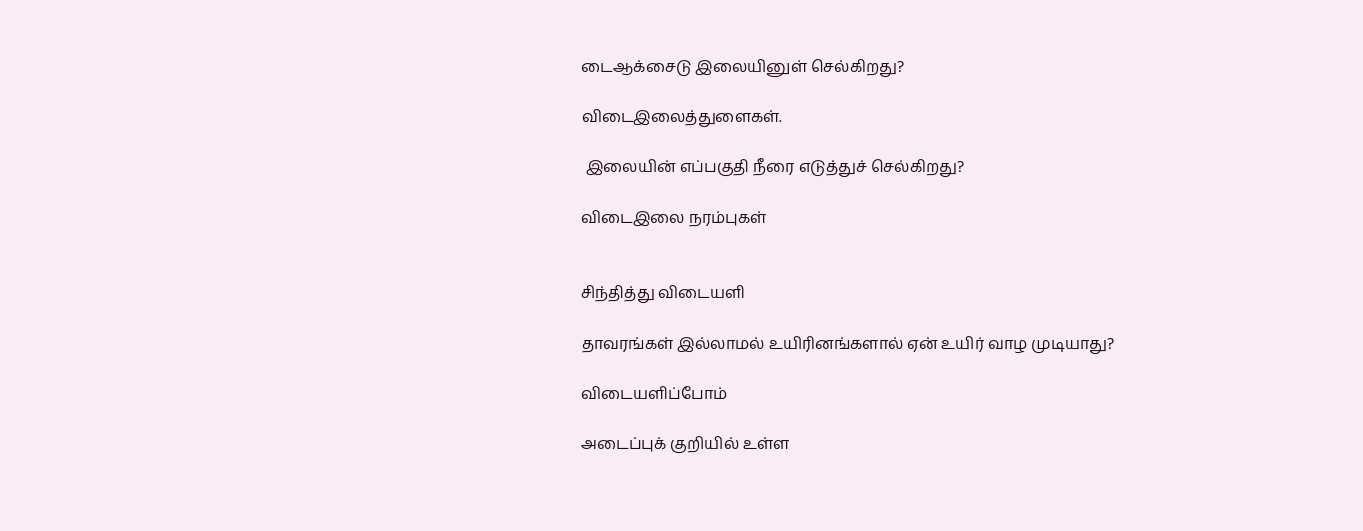டைஆக்சைடு இலையினுள் செல்கிறது?

விடைஇலைத்துளைகள்.

 இலையின் எப்பகுதி நீரை எடுத்துச் செல்கிறது?

விடைஇலை நரம்புகள்


சிந்தித்து விடையளி

தாவரங்கள் இல்லாமல் உயிரினங்களால் ஏன் உயிர் வாழ முடியாது?

விடையளிப்போம்

அடைப்புக் குறியில் உள்ள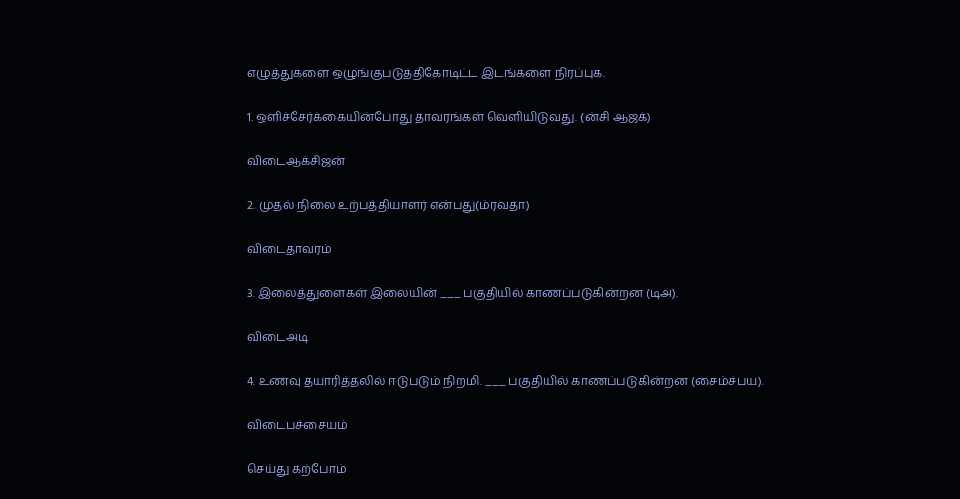எழுத்துகளை ஒழுங்குபடுத்திகோடிட்ட இடங்களை நிரப்புக.

1. ஒளிச்சேர்க்கையின்போது தாவரங்கள் வெளியிடுவது. (ன்சி ஆஜக்)

விடைஆக்சிஜன்

2. முதல் நிலை உற்பத்தியாளர் என்பது(ம்ரவதா)

விடைதாவரம்

3. இலைத்துளைகள் இலையின் ___ பகுதியில் காணப்படுகின்றன (டிஅ).

விடைஅடி

4. உணவு தயாரித்தலில் ஈடுபடும் நிறமி. ___ பகுதியில் காணப்படுகின்றன (சைம்ச்பய).

விடைபச்சையம்

செய்து கற்போம்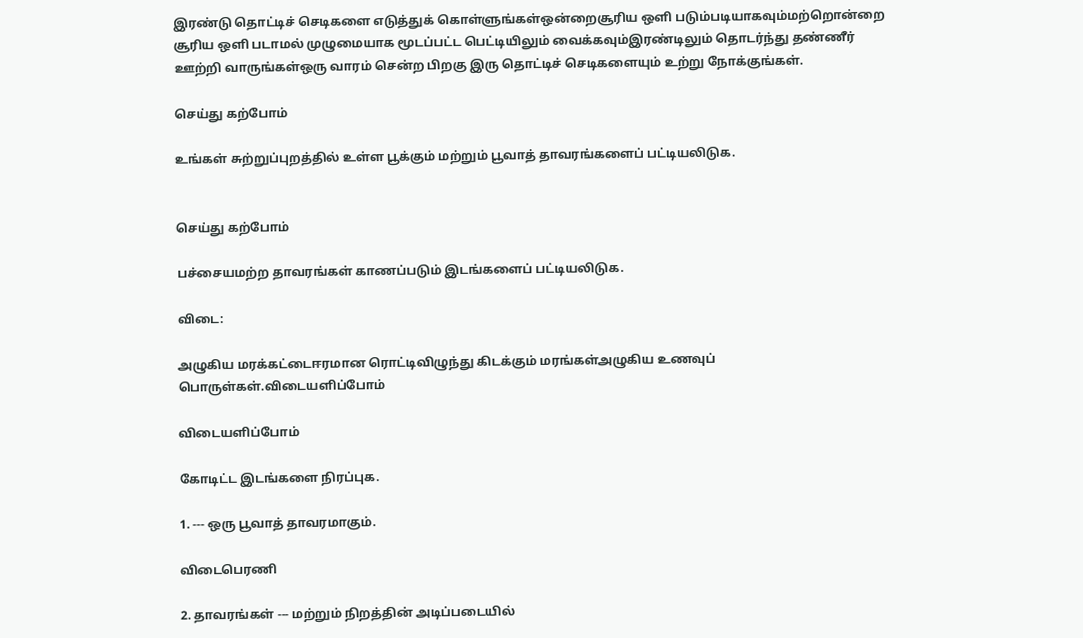இரண்டு தொட்டிச் செடிகளை எடுத்துக் கொள்ளுங்கள்ஒன்றைசூரிய ஒளி படும்படியாகவும்மற்றொன்றை சூரிய ஒளி படாமல் முழுமையாக மூடப்பட்ட பெட்டியிலும் வைக்கவும்இரண்டிலும் தொடர்ந்து தண்ணீர் ஊற்றி வாருங்கள்ஒரு வாரம் சென்ற பிறகு இரு தொட்டிச் செடிகளையும் உற்று நோக்குங்கள்.

செய்து கற்போம்

உங்கள் சுற்றுப்புறத்தில் உள்ள பூக்கும் மற்றும் பூவாத் தாவரங்களைப் பட்டியலிடுக.


செய்து கற்போம்

பச்சையமற்ற தாவரங்கள் காணப்படும் இடங்களைப் பட்டியலிடுக.

விடை:

அழுகிய மரக்கட்டைஈரமான ரொட்டிவிழுந்து கிடக்கும் மரங்கள்அழுகிய உணவுப் பொருள்கள்.விடையளிப்போம்

விடையளிப்போம்

கோடிட்ட இடங்களை நிரப்புக.

1. --- ஒரு பூவாத் தாவரமாகும்.

விடைபெரணி

2. தாவரங்கள் --- மற்றும் நிறத்தின் அடிப்படையில்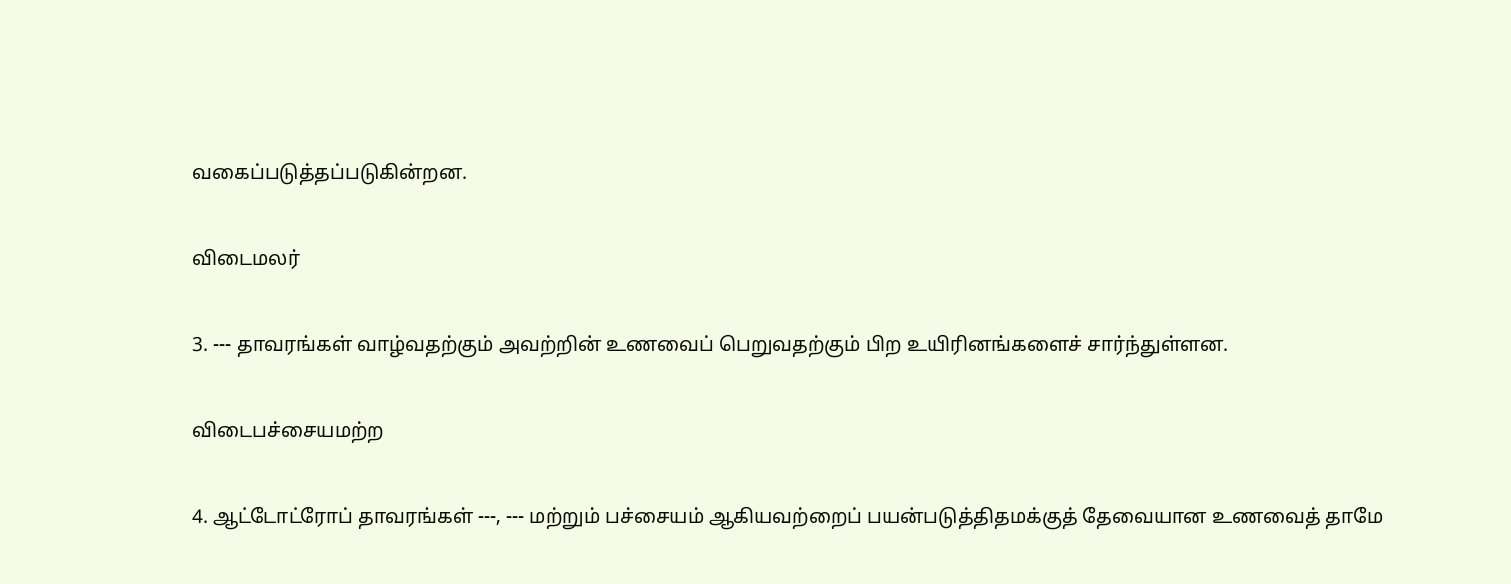வகைப்படுத்தப்படுகின்றன.

விடைமலர்

3. --- தாவரங்கள் வாழ்வதற்கும் அவற்றின் உணவைப் பெறுவதற்கும் பிற உயிரினங்களைச் சார்ந்துள்ளன.

விடைபச்சையமற்ற

4. ஆட்டோட்ரோப் தாவரங்கள் ---, --- மற்றும் பச்சையம் ஆகியவற்றைப் பயன்படுத்திதமக்குத் தேவையான உணவைத் தாமே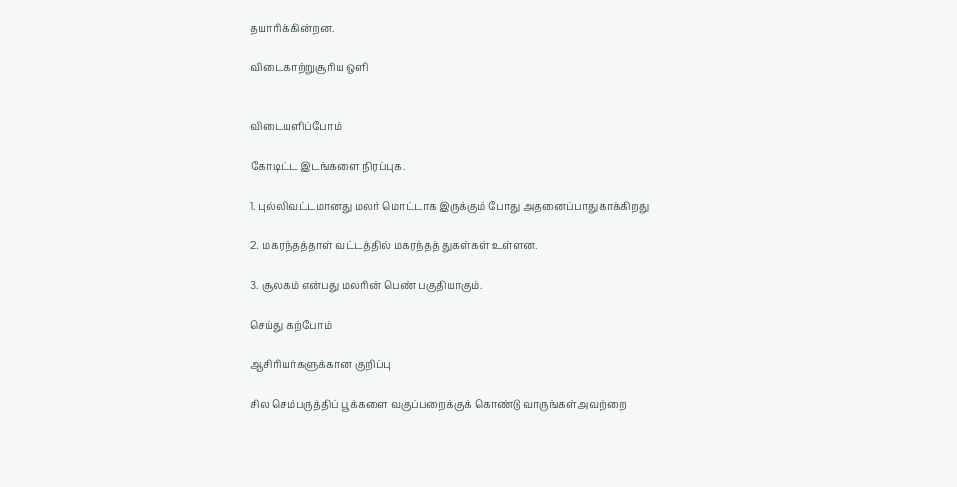தயாரிக்கின்றன.

விடைகாற்றுசூரிய ஒளி


விடையளிப்போம்

கோடிட்ட இடங்களை நிரப்புக.

1. புல்லிவட்டமானது மலர் மொட்டாக இருக்கும் போது அதனைப்பாதுகாக்கிறது

2. மகரந்தத்தாள் வட்டத்தில் மகரந்தத் துகள்கள் உள்ளன.

3. சூலகம் என்பது மலரின் பெண் பகுதியாகும்.

செய்து கற்போம்

ஆசிரியர்களுக்கான குறிப்பு

சில செம்பருத்திப் பூக்களை வகுப்பறைக்குக் கொண்டு வாருங்கள்அவற்றை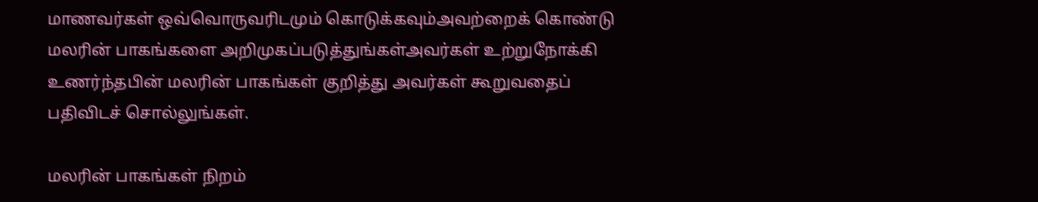மாணவர்கள் ஒவ்வொருவரிடமும் கொடுக்கவும்அவற்றைக் கொண்டு மலரின் பாகங்களை அறிமுகப்படுத்துங்கள்அவர்கள் உற்றுநோக்கி உணர்ந்தபின் மலரின் பாகங்கள் குறித்து அவர்கள் கூறுவதைப் பதிவிடச் சொல்லுங்கள்.

மலரின் பாகங்கள் நிறம்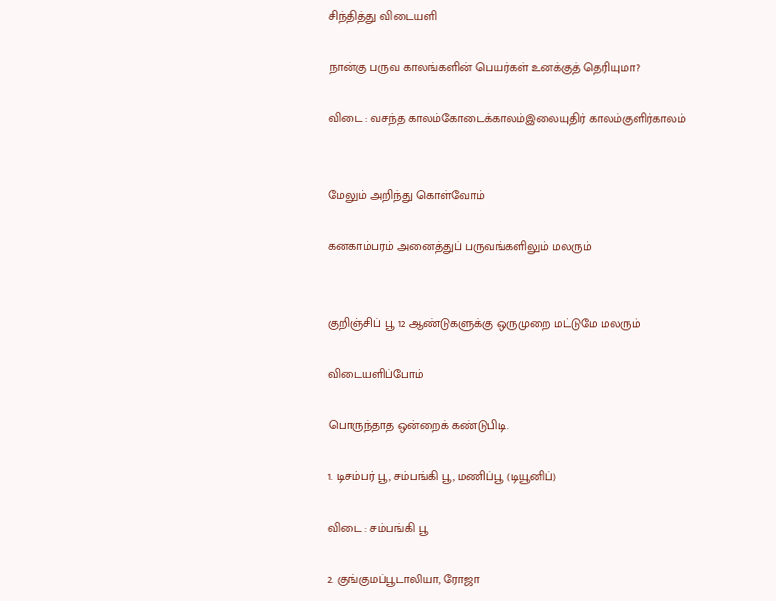சிந்தித்து விடையளி

நான்கு பருவ காலங்களின் பெயர்கள் உனக்குத் தெரியுமா?

விடை : வசந்த காலம்கோடைக்காலம்இலையுதிர் காலம்குளிர்காலம்


மேலும் அறிந்து கொள்வோம்

கனகாம்பரம் அனைத்துப் பருவங்களிலும் மலரும்


குறிஞ்சிப் பூ 12 ஆண்டுகளுக்கு ஒருமுறை மட்டுமே மலரும்

விடையளிப்போம்

பொருந்தாத ஒன்றைக் கண்டுபிடி.

1. டிசம்பர் பூ, சம்பங்கி பூ, மணிப்பூ (டியூனிப்)

விடை : சம்பங்கி பூ

2. குங்குமப்பூடாலியா, ரோஜா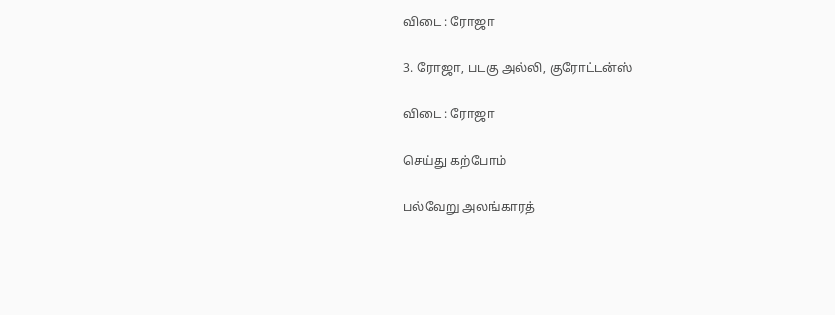விடை : ரோஜா

3. ரோஜா, படகு அல்லி, குரோட்டன்ஸ்

விடை : ரோஜா

செய்து கற்போம்

பல்வேறு அலங்காரத்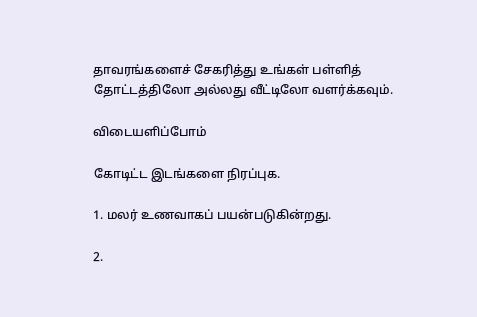தாவரங்களைச் சேகரித்து உங்கள் பள்ளித் தோட்டத்திலோ அல்லது வீட்டிலோ வளர்க்கவும்.

விடையளிப்போம்

கோடிட்ட இடங்களை நிரப்புக.

1. மலர் உணவாகப் பயன்படுகின்றது.

2.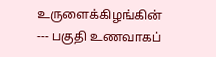உருளைக்கிழங்கின் --- பகுதி உணவாகப்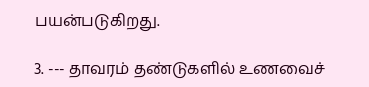பயன்படுகிறது.

3. --- தாவரம் தண்டுகளில் உணவைச்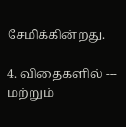சேமிக்கின்றது.

4. விதைகளில் --- மற்றும்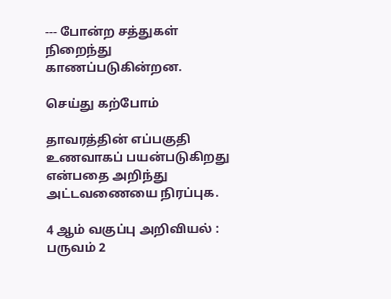--- போன்ற சத்துகள் நிறைந்து காணப்படுகின்றன.

செய்து கற்போம்

தாவரத்தின் எப்பகுதி உணவாகப் பயன்படுகிறது என்பதை அறிந்து அட்டவணையை நிரப்புக.

4 ஆம் வகுப்பு அறிவியல் : பருவம் 2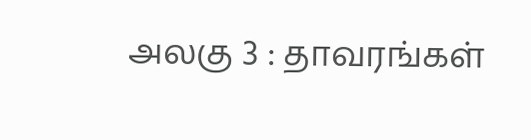அலகு 3 : தாவரங்கள்